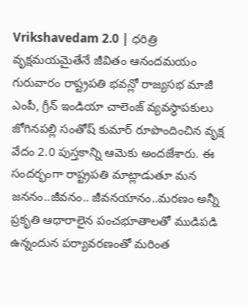Vrikshavedam 2.0 | ధరిత్రి వృక్షమయమైతేనే జీవితం ఆనందమయం
గురువారం రాష్ట్రపతి భవన్లో రాజ్యసభ మాజీ ఎంపీ, గ్రీన్ ఇండియా చాలెంజ్ వ్యవస్థాపకులు జోగినపల్లి సంతోష్ కుమార్ రూపొందించిన వృక్ష వేదం 2.0 పుస్తకాన్ని ఆమెకు అందజేశారు. ఈ సందర్భంగా రాష్ట్రపతి మాట్లాడుతూ మన జననం..జీవనం.. జీవనయానం..మరణం అన్నీ ప్రకృతి ఆధారాలైన పంచభూతాలతో ముడిపడి ఉన్నందున పర్యావరణంతో మరింత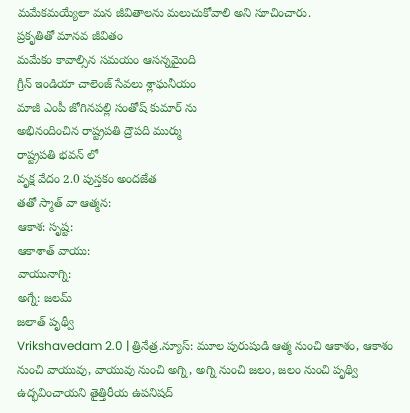మమేకమయ్యేలా మన జీవితాలను మలుచుకోవాలి అని సూచించారు.
ప్రకృతితో మానవ జీవితం
మమేకం కావాల్సిన సమయం ఆసన్నమైంది
గ్రీన్ ఇండియా చాలెంజ్ సేవలు శ్లాఘనీయం
మాజీ ఎంపీ జోగినపల్లి సంతోష్ కుమార్ ను
అభినందించిన రాష్ట్రపతి ద్రౌపది ముర్ము
రాష్ట్రపతి భవన్ లో
వృక్ష వేదం 2.0 పుస్తకం అందజేత
తతో స్మాత్ వా ఆత్మన:
ఆకాశ: సృష్ట:
ఆకాశాత్ వాయు:
వాయునాగ్ని:
అగ్నే: జలమ్
జలాత్ పృథ్వీ
Vrikshavedam 2.0 | త్రినేత్ర.న్యూస్: మూల పురుషుడి ఆత్మ నుంచి ఆకాశం, ఆకాశం నుంచి వాయువు, వాయువు నుంచి అగ్ని, అగ్ని నుంచి జలం, జలం నుంచి పృథ్వి ఉద్భవించాయని తైత్తిరీయ ఉపనిషద్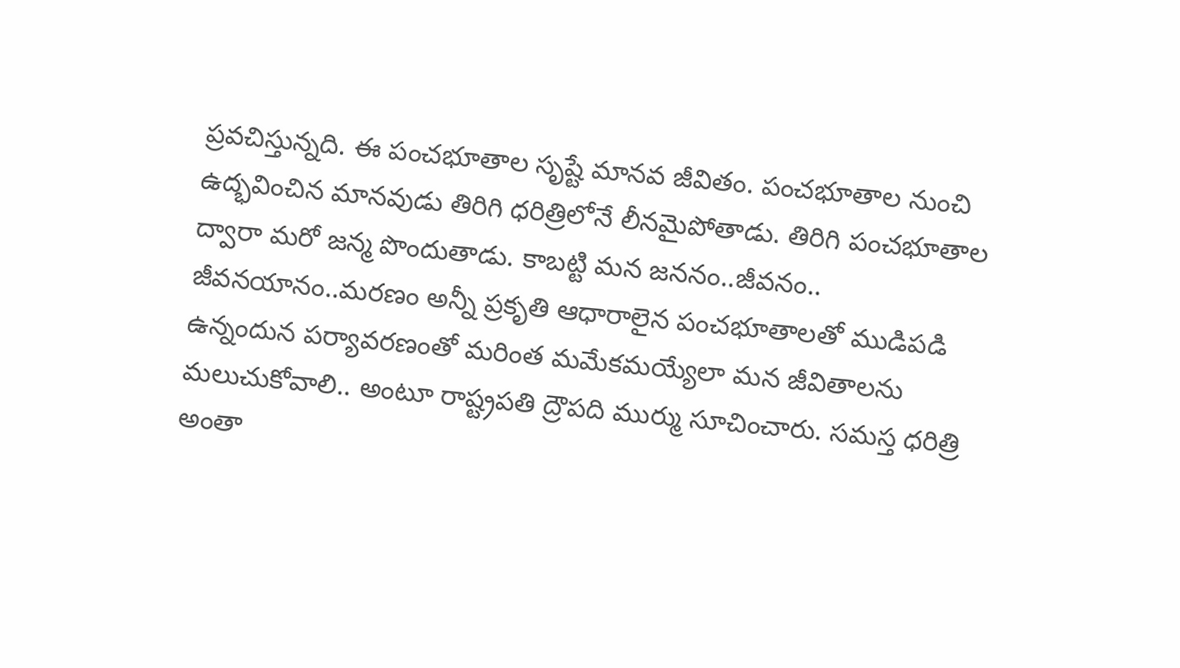ప్రవచిస్తున్నది. ఈ పంచభూతాల సృష్టే మానవ జీవితం. పంచభూతాల నుంచి ఉద్భవించిన మానవుడు తిరిగి ధరిత్రిలోనే లీనమైపోతాడు. తిరిగి పంచభూతాల ద్వారా మరో జన్మ పొందుతాడు. కాబట్టి మన జననం..జీవనం.. జీవనయానం..మరణం అన్నీ ప్రకృతి ఆధారాలైన పంచభూతాలతో ముడిపడి ఉన్నందున పర్యావరణంతో మరింత మమేకమయ్యేలా మన జీవితాలను మలుచుకోవాలి.. అంటూ రాష్ట్రపతి ద్రౌపది ముర్ము సూచించారు. సమస్త ధరిత్రి అంతా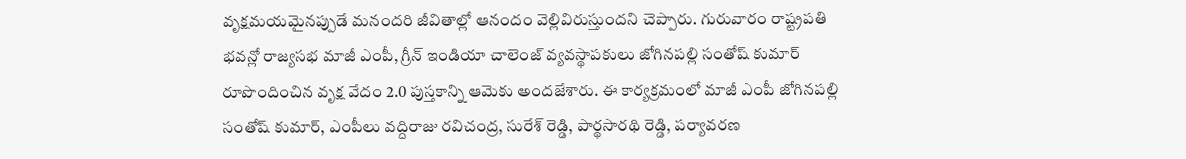వృక్షమయమైనప్పుడే మనందరి జీవితాల్లో ఆనందం వెల్లివిరుస్తుందని చెప్పారు. గురువారం రాష్ట్రపతి భవన్లో రాజ్యసభ మాజీ ఎంపీ, గ్రీన్ ఇండియా చాలెంజ్ వ్యవస్థాపకులు జోగినపల్లి సంతోష్ కుమార్ రూపొందించిన వృక్ష వేదం 2.0 పుస్తకాన్ని ఆమెకు అందజేశారు. ఈ కార్యక్రమంలో మాజీ ఎంపీ జోగినపల్లి సంతోష్ కుమార్, ఎంపీలు వద్దిరాజు రవిచంద్ర, సురేశ్ రెడ్డి, పార్థసారథి రెడ్డి, పర్యావరణ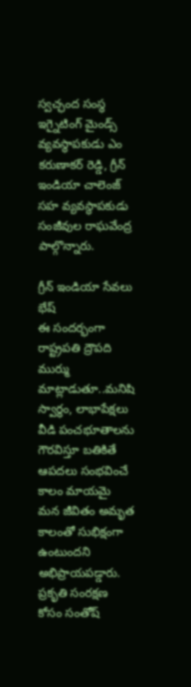స్వచ్ఛంద సంస్థ ఇగ్నైటింగ్ మైండ్స్ వ్యవస్థాపకుడు ఎం కరుణాకర్ రెడ్డి, గ్రీన్ ఇండియా చాలెంజ్ సహ వ్యవస్థాపకుడు సంజీవుల రాఘవేంద్ర పాల్గొన్నారు.

గ్రీన్ ఇండియా సేవలు భేష్
ఈ సందర్భంగా రాష్ట్రపతి ద్రౌపది ముర్ము మాట్లాడుతూ..మనిషి స్వార్థం, లాభాపేక్షలు వీడి పంచభూతాలను గౌరవిస్తూ బతికితే ఆపదలు సంభవించే కాలం మాయమై మన జీవితం అమృత కాలంతో సుభిక్షంగా ఉంటుందని అభిప్రాయపడ్డారు. ప్రకృతి సంరక్షణ కోసం సంతోష్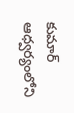కుమార్ ఆధ్వర్యంలోని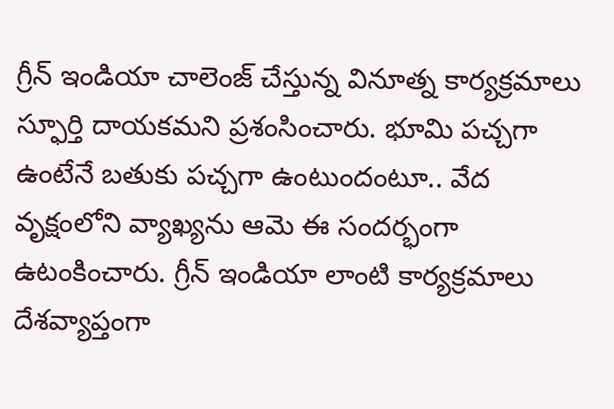గ్రీన్ ఇండియా చాలెంజ్ చేస్తున్న వినూత్న కార్యక్రమాలు స్ఫూర్తి దాయకమని ప్రశంసించారు. భూమి పచ్చగా ఉంటేనే బతుకు పచ్చగా ఉంటుందంటూ.. వేద వృక్షంలోని వ్యాఖ్యను ఆమె ఈ సందర్భంగా ఉటంకించారు. గ్రీన్ ఇండియా లాంటి కార్యక్రమాలు దేశవ్యాప్తంగా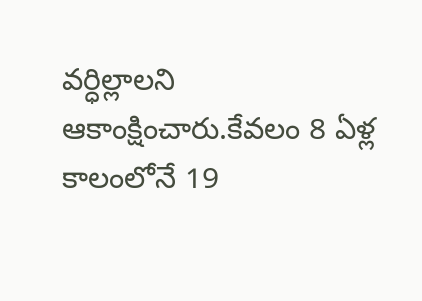వర్ధిల్లాలని ఆకాంక్షించారు.కేవలం 8 ఏళ్ల కాలంలోనే 19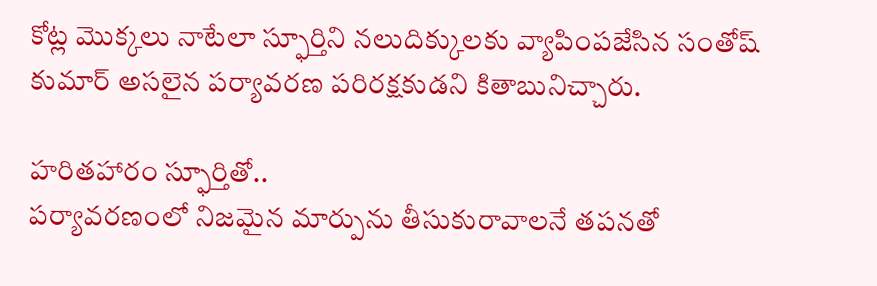కోట్ల మొక్కలు నాటేలా స్ఫూర్తిని నలుదిక్కులకు వ్యాపింపజేసిన సంతోష్ కుమార్ అసలైన పర్యావరణ పరిరక్షకుడని కితాబునిచ్చారు.

హరితహారం స్ఫూర్తితో..
పర్యావరణంలో నిజమైన మార్పును తీసుకురావాలనే తపనతో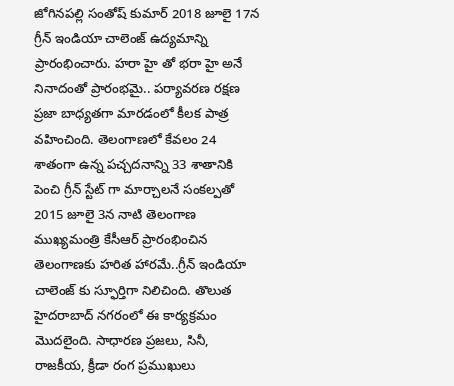జోగినపల్లి సంతోష్ కుమార్ 2018 జూలై 17న గ్రీన్ ఇండియా చాలెంజ్ ఉద్యమాన్ని ప్రారంభించారు. హరా హై తో భరా హై అనే నినాదంతో ప్రారంభమై.. పర్యావరణ రక్షణ ప్రజా బాధ్యతగా మారడంలో కీలక పాత్ర వహించింది. తెలంగాణలో కేవలం 24 శాతంగా ఉన్న పచ్చదనాన్ని 33 శాతానికి పెంచి గ్రీన్ స్టేట్ గా మార్చాలనే సంకల్పతో 2015 జూలై 3న నాటి తెలంగాణ ముఖ్యమంత్రి కేసీఆర్ ప్రారంభించిన తెలంగాణకు హరిత హారమే..గ్రీన్ ఇండియా చాలెంజ్ కు స్ఫూర్తిగా నిలిచింది. తొలుత హైదరాబాద్ నగరంలో ఈ కార్యక్రమం మొదలైంది. సాధారణ ప్రజలు, సినీ, రాజకీయ, క్రీడా రంగ ప్రముఖులు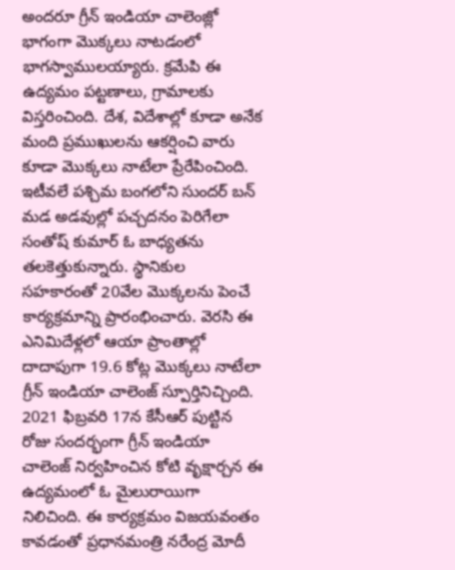అందరూ గ్రీన్ ఇండియా చాలెంజ్లో భాగంగా మొక్కలు నాటడంలో భాగస్వాములయ్యారు. క్రమేపి ఈ ఉద్యమం పట్టణాలు, గ్రామాలకు విస్తరించింది. దేశ, విదేశాల్లో కూడా అనేక మంది ప్రముఖులను ఆకర్షించి వారు కూడా మొక్కలు నాటేలా ప్రేరేపించింది. ఇటీవలే పశ్చిమ బంగలోని సుందర్ బన్ మడ అడవుల్లో పచ్చదనం పెరిగేలా సంతోష్ కుమార్ ఓ బాధ్యతను తలకెత్తుకున్నారు. స్థానికుల సహకారంతో 20వేల మొక్కలను పెంచే కార్యక్రమాన్ని ప్రారంభించారు. వెరసి ఈ ఎనిమిదేళ్లలో ఆయా ప్రాంతాల్లో దాదాపుగా 19.6 కోట్ల మొక్కలు నాటేలా గ్రీన్ ఇండియా చాలెంజ్ స్పూర్తినిచ్చింది. 2021 ఫిబ్రవరి 17న కేసీఆర్ పుట్టిన రోజు సందర్భంగా గ్రీన్ ఇండియా చాలెంజ్ నిర్వహించిన కోటి వృక్షార్చన ఈ ఉద్యమంలో ఓ మైలురాయిగా నిలిచింది. ఈ కార్యక్రమం విజయవంతం కావడంతో ప్రధానమంత్రి నరేంద్ర మోదీ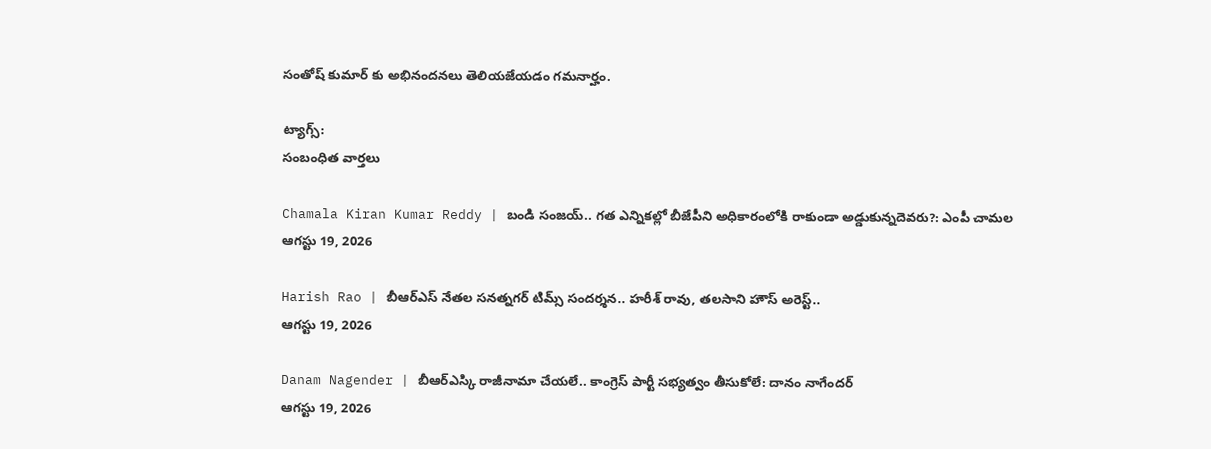సంతోష్ కుమార్ కు అభినందనలు తెలియజేయడం గమనార్హం.

ట్యాగ్స్:
సంబంధిత వార్తలు

Chamala Kiran Kumar Reddy | బండి సంజయ్.. గత ఎన్నికల్లో బీజేపీని అధికారంలోకి రాకుండా అడ్డుకున్నదెవరు?: ఎంపీ చామల
ఆగస్టు 19, 2026

Harish Rao | బీఆర్ఎస్ నేతల సనత్నగర్ టిమ్స్ సందర్శన.. హరీశ్ రావు, తలసాని హౌస్ అరెస్ట్..
ఆగస్టు 19, 2026

Danam Nagender | బీఆర్ఎస్కి రాజీనామా చేయలే.. కాంగ్రెస్ పార్టీ సభ్యత్వం తీసుకోలే: దానం నాగేందర్
ఆగస్టు 19, 2026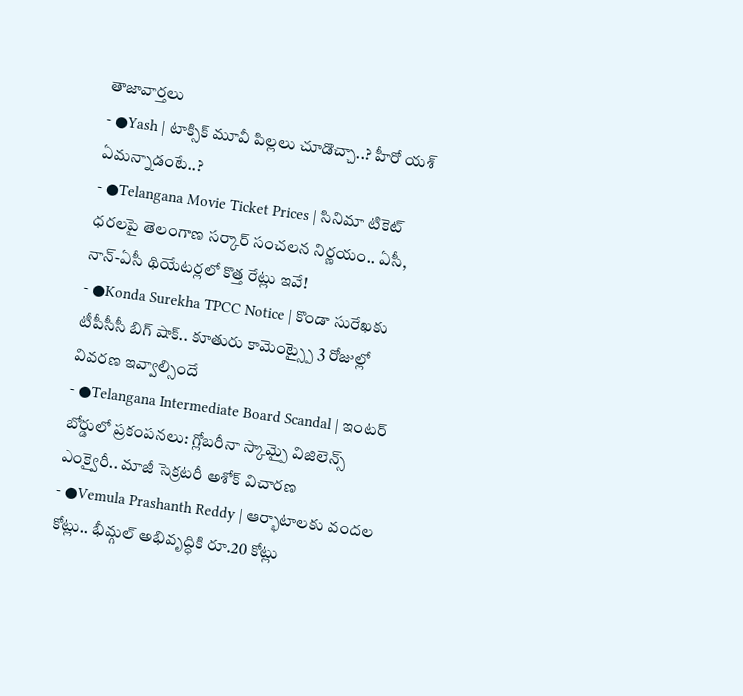తాజావార్తలు
- ●Yash | టాక్సిక్ మూవీ పిల్లలు చూడొచ్చా..? హీరో యశ్ ఏమన్నాడంటే..?
- ●Telangana Movie Ticket Prices | సినిమా టికెట్ ధరలపై తెలంగాణ సర్కార్ సంచలన నిర్ణయం.. ఏసీ, నాన్-ఏసీ థియేటర్లలో కొత్త రేట్లు ఇవే!
- ●Konda Surekha TPCC Notice | కొండా సురేఖకు టీపీసీసీ బిగ్ షాక్.. కూతురు కామెంట్స్పై 3 రోజుల్లో వివరణ ఇవ్వాల్సిందే
- ●Telangana Intermediate Board Scandal | ఇంటర్ బోర్డులో ప్రకంపనలు: గ్లోబరీనా స్కామ్పై విజిలెన్స్ ఎంక్వైరీ.. మాజీ సెక్రటరీ అశోక్ విచారణ
- ●Vemula Prashanth Reddy | ఆర్భాటాలకు వందల కోట్లు.. భీమ్గల్ అభివృద్ధికి రూ.20 కోట్లు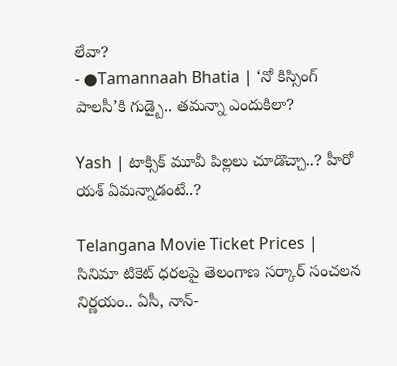లేవా?
- ●Tamannaah Bhatia | ‘నో కిస్సింగ్ పాలసీ’కి గుడ్బై.. తమన్నా ఎందుకిలా?

Yash | టాక్సిక్ మూవీ పిల్లలు చూడొచ్చా..? హీరో యశ్ ఏమన్నాడంటే..?

Telangana Movie Ticket Prices | సినిమా టికెట్ ధరలపై తెలంగాణ సర్కార్ సంచలన నిర్ణయం.. ఏసీ, నాన్-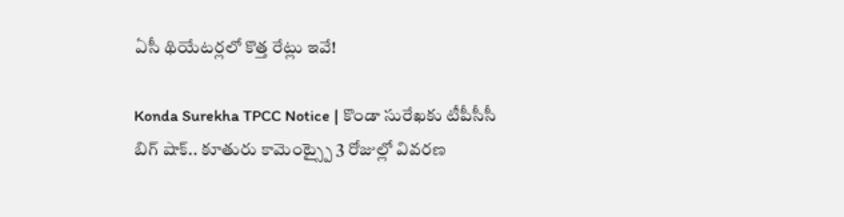ఏసీ థియేటర్లలో కొత్త రేట్లు ఇవే!

Konda Surekha TPCC Notice | కొండా సురేఖకు టీపీసీసీ బిగ్ షాక్.. కూతురు కామెంట్స్పై 3 రోజుల్లో వివరణ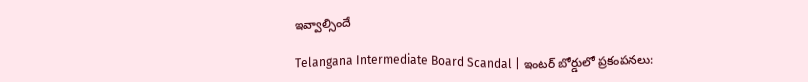ఇవ్వాల్సిందే

Telangana Intermediate Board Scandal | ఇంటర్ బోర్డులో ప్రకంపనలు: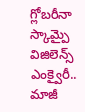గ్లోబరీనా స్కామ్పై విజిలెన్స్ ఎంక్వైరీ.. మాజీ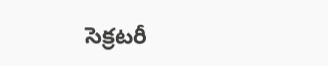సెక్రటరీ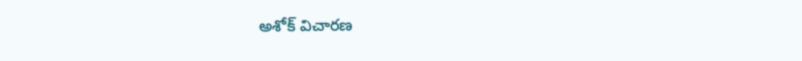అశోక్ విచారణ